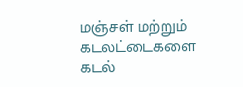மஞ்சள் மற்றும் கடலட்டைகளை கடல்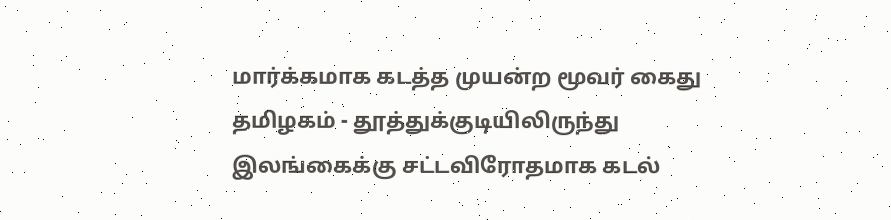மார்க்கமாக கடத்த முயன்ற மூவர் கைது
தமிழகம் - தூத்துக்குடியிலிருந்து இலங்கைக்கு சட்டவிரோதமாக கடல்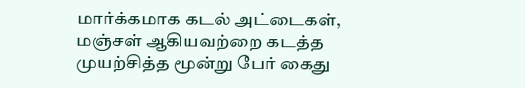மார்க்கமாக கடல் அட்டைகள், மஞ்சள் ஆகியவற்றை கடத்த முயற்சித்த மூன்று பேர் கைது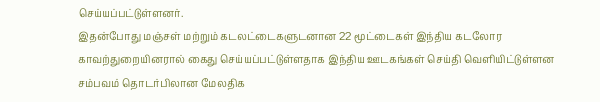செய்யப்பட்டுள்ளனர்.
இதன்போது மஞ்சள் மற்றும் கடலட்டைகளுடனான 22 மூட்டைகள் இந்திய கடலோர காவற்துறையினரால் கைது செய்யப்பட்டுள்ளதாக இந்திய ஊடகங்கள் செய்தி வெளியிட்டுள்ளன
சம்பவம் தொடர்பிலான மேலதிக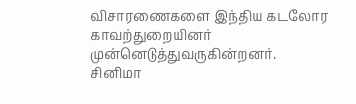விசாரணைகளை இந்திய கடலோர காவற்துறையினர் முன்னெடுத்துவருகின்றனர்.
சினிமா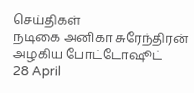செய்திகள்
நடிகை அனிகா சுரேந்திரன் அழகிய போட்டோஷூட்
28 April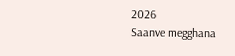2026
Saanve megghana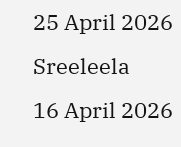25 April 2026
Sreeleela
16 April 2026